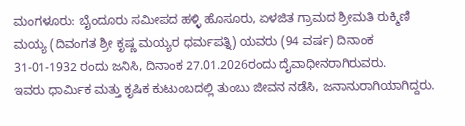ಮಂಗಳೂರು: ಬೈಂದೂರು ಸಮೀಪದ ಹಳ್ಳಿ ಹೊಸೂರು, ಏಳಜಿತ ಗ್ರಾಮದ ಶ್ರೀಮತಿ ರುಕ್ಮಿಣಿ ಮಯ್ಯ (ದಿವಂಗತ ಶ್ರೀ ಕೃಷ್ಣ ಮಯ್ಯರ ಧರ್ಮಪತ್ನಿ) ಯವರು (94 ವರ್ಷ) ದಿನಾಂಕ 31-01-1932 ರಂದು ಜನಿಸಿ, ದಿನಾಂಕ 27.01.2026ರಂದು ದೈವಾಧೀನರಾಗಿರುವರು.
ಇವರು ಧಾರ್ಮಿಕ ಮತ್ತು ಕೃಷಿಕ ಕುಟುಂಬದಲ್ಲಿ ತುಂಬು ಜೀವನ ನಡೆಸಿ, ಜನಾನುರಾಗಿಯಾಗಿದ್ದರು.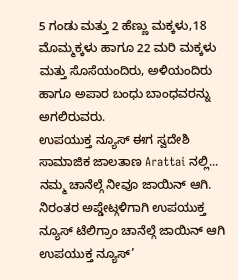5 ಗಂಡು ಮತ್ತು 2 ಹೆಣ್ಣು ಮಕ್ಕಳು,18 ಮೊಮ್ಮಕ್ಕಳು ಹಾಗೂ 22 ಮರಿ ಮಕ್ಕಳು ಮತ್ತು ಸೊಸೆಯಂದಿರು, ಅಳಿಯಂದಿರು ಹಾಗೂ ಅಪಾರ ಬಂಧು ಬಾಂಧವರನ್ನು ಅಗಲಿರುವರು.
ಉಪಯುಕ್ತ ನ್ಯೂಸ್ ಈಗ ಸ್ವದೇಶಿ ಸಾಮಾಜಿಕ ಜಾಲತಾಣ Arattai ನಲ್ಲಿ... ನಮ್ಮ ಚಾನೆಲ್ಗೆ ನೀವೂ ಜಾಯಿನ್ ಆಗಿ.
ನಿರಂತರ ಅಪ್ಡೇಟ್ಗಳಿಗಾಗಿ ಉಪಯುಕ್ತ ನ್ಯೂಸ್ ಟೆಲಿಗ್ರಾಂ ಚಾನೆಲ್ಗೆ ಜಾಯಿನ್ ಆಗಿ
ಉಪಯುಕ್ತ ನ್ಯೂಸ್’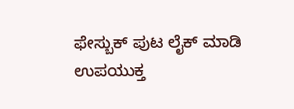ಫೇಸ್ಬುಕ್ ಪುಟ ಲೈಕ್ ಮಾಡಿ
ಉಪಯುಕ್ತ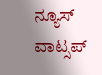ನ್ಯೂಸ್ ವಾಟ್ಸಪ್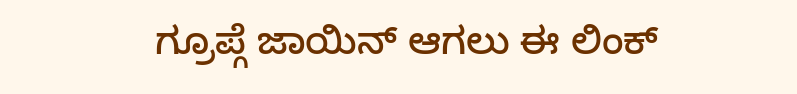ಗ್ರೂಪ್ಗೆ ಜಾಯಿನ್ ಆಗಲು ಈ ಲಿಂಕ್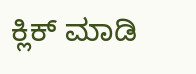ಕ್ಲಿಕ್ ಮಾಡಿ